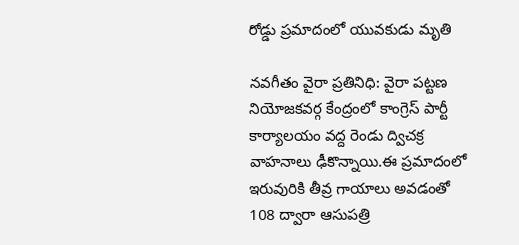రోడ్డు ప్రమాదంలో యువకుడు మృతి

నవగీతం వైరా ప్రతినిధి: వైరా పట్టణ నియోజకవర్గ కేంద్రంలో కాంగ్రెస్ పార్టీ కార్యాలయం వద్ద రెండు ద్విచక్ర వాహనాలు ఢీకొన్నాయి.ఈ ప్రమాదంలో ఇరువురికి తీవ్ర గాయాలు అవడంతో 108 ద్వారా ఆసుపత్రి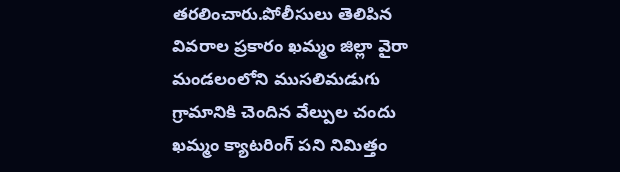తరలించారు.పోలీసులు తెలిపిన వివరాల ప్రకారం ఖమ్మం జిల్లా వైరా మండలంలోని ముసలిమడుగు గ్రామానికి చెందిన వేల్పుల చందు ఖమ్మం క్యాటరింగ్ పని నిమిత్తం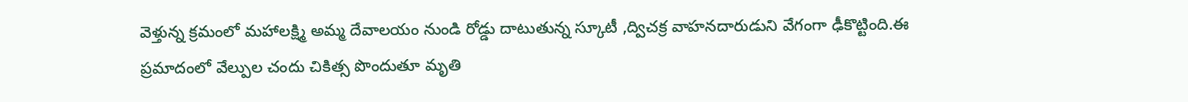వెళ్తున్న క్రమంలో మహాలక్ష్మి అమ్మ దేవాలయం నుండి రోడ్డు దాటుతున్న స్కూటీ ,ద్విచక్ర వాహనదారుడుని వేగంగా ఢీకొట్టింది.ఈ ప్రమాదంలో వేల్పుల చందు చికిత్స పొందుతూ మృతి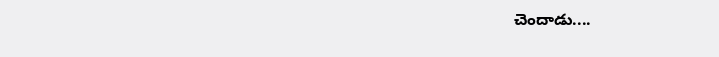చెందాడు....